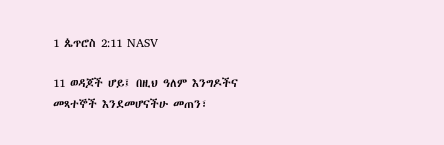1 ጴጥሮስ 2:11 NASV

11 ወዳጆች ሆይ፤ በዚህ ዓለም እንግዶችና መጻተኞች እንደመሆናችሁ መጠን፣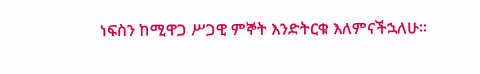ነፍስን ከሚዋጋ ሥጋዊ ምኞት እንድትርቁ እለምናችኋለሁ።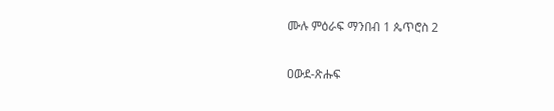ሙሉ ምዕራፍ ማንበብ 1 ጴጥሮስ 2

ዐውደ-ጽሑፍ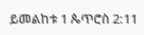ይመልከቱ 1 ጴጥሮስ 2:11